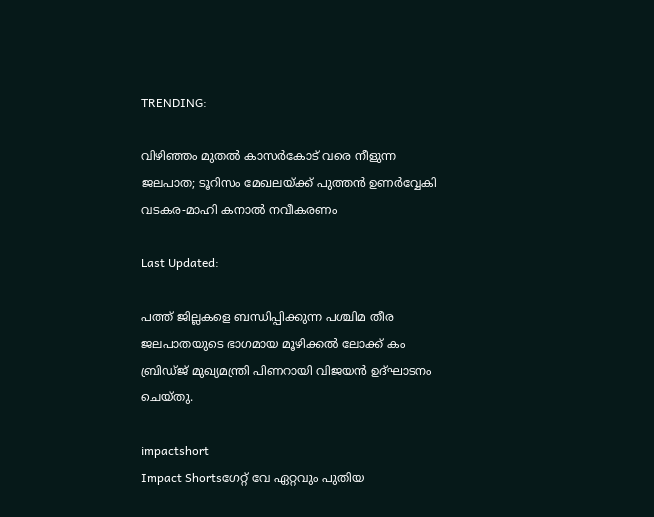TRENDING:

വിഴിഞ്ഞം മുതൽ കാസർകോട് വരെ നീളുന്ന ജലപാത; ടൂറിസം മേഖലയ്ക്ക് പുത്തൻ ഉണർവ്വേകി വടകര-മാഹി കനാൽ നവീകരണം

Last Updated:

പത്ത് ജില്ലകളെ ബന്ധിപ്പിക്കുന്ന പശ്ചിമ തീര ജലപാതയുടെ ഭാഗമായ മൂഴിക്കൽ ലോക്ക് കം ബ്രിഡ്ജ് മുഖ്യമന്ത്രി പിണറായി വിജയൻ ഉദ്ഘാടനം ചെയ്തു.

impactshort
Impact Shortsഗേറ്റ് വേ ഏറ്റവും പുതിയ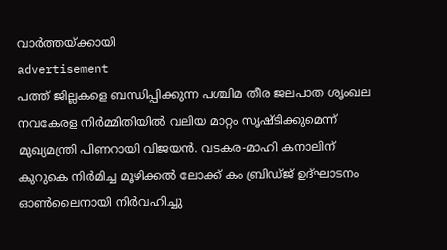വാർത്തയ്ക്കായി
advertisement
പത്ത് ജില്ലകളെ ബന്ധിപ്പിക്കുന്ന പശ്ചിമ തീര ജലപാത ശൃംഖല നവകേരള നിർമ്മിതിയിൽ വലിയ മാറ്റം സൃഷ്ടിക്കുമെന്ന് മുഖ്യമന്ത്രി പിണറായി വിജയന്‍. വടകര-മാഹി കനാലിന് കുറുകെ നിര്‍മിച്ച മൂഴിക്കല്‍ ലോക്ക് കം ബ്രിഡ്ജ് ഉദ്ഘാടനം ഓൺലൈനായി നിർവഹിച്ചു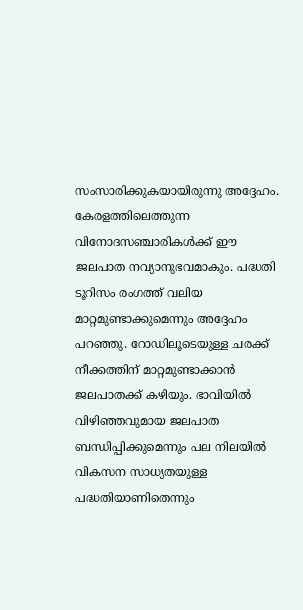സംസാരിക്കുകയായിരുന്നു അദ്ദേഹം. കേരളത്തിലെത്തുന്ന വിനോദസഞ്ചാരികൾക്ക് ഈ ജലപാത നവ്യാനുഭവമാകും. പദ്ധതി ടൂറിസം രംഗത്ത് വലിയ മാറ്റമുണ്ടാക്കുമെന്നും അദ്ദേഹം പറഞ്ഞു. റോഡിലൂടെയുള്ള ചരക്ക് നീക്കത്തിന് മാറ്റമുണ്ടാക്കാൻ ജലപാതക്ക് കഴിയും. ഭാവിയിൽ വിഴിഞ്ഞവുമായ ജലപാത ബന്ധിപ്പിക്കുമെന്നും പല നിലയിൽ വികസന സാധ്യതയുള്ള പദ്ധതിയാണിതെന്നും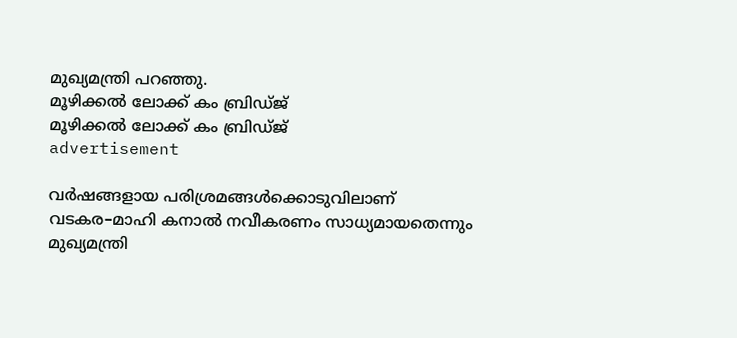മുഖ്യമന്ത്രി പറഞ്ഞു.
മൂഴിക്കല്‍ ലോക്ക് കം ബ്രിഡ്ജ്
മൂഴിക്കല്‍ ലോക്ക് കം ബ്രിഡ്ജ്
advertisement

വർഷങ്ങളായ പരിശ്രമങ്ങൾക്കൊടുവിലാണ് വടകര–മാഹി കനാൽ നവീകരണം സാധ്യമായതെന്നും മുഖ്യമന്ത്രി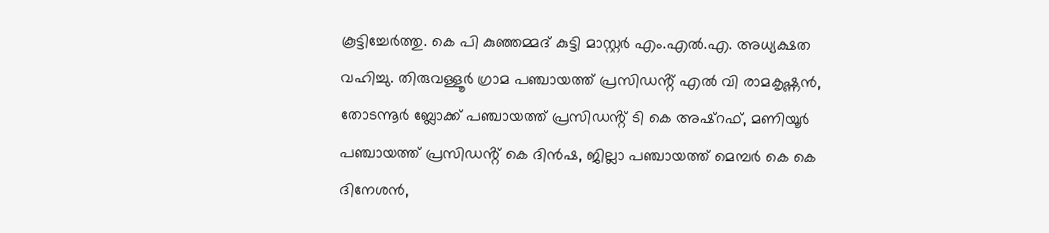കൂട്ടിച്ചേർത്തു. കെ പി കുഞ്ഞമ്മദ് കുട്ടി മാസ്റ്റര്‍ എം.എല്‍.എ. അധ്യക്ഷത വഹിച്ചു. തിരുവള്ളൂർ ഗ്രാമ പഞ്ചായത്ത് പ്രസിഡൻ്റ് എൽ വി രാമകൃഷ്ണൻ, തോടന്നൂർ ബ്ലോക്ക് പഞ്ചായത്ത് പ്രസിഡൻ്റ് ടി കെ അഷ്റഫ്, മണിയൂർ പഞ്ചായത്ത് പ്രസിഡൻ്റ് കെ ദിൻഷ, ജില്ലാ പഞ്ചായത്ത് മെമ്പർ കെ കെ ദിനേശൻ,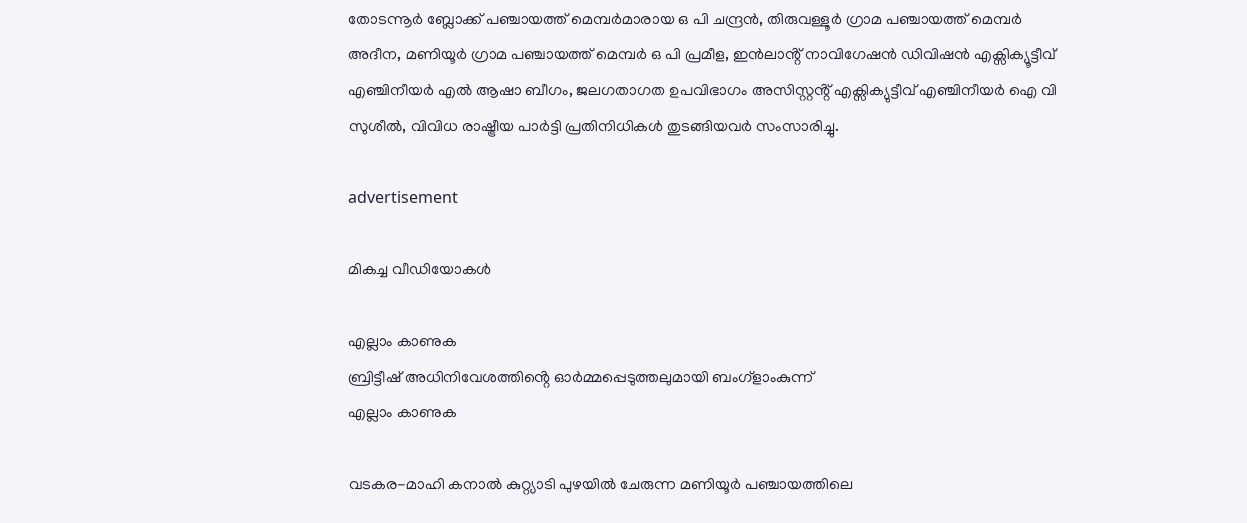തോടന്നൂർ ബ്ലോക്ക് പഞ്ചായത്ത് മെമ്പർമാരായ ഒ പി ചന്ദ്രൻ, തിരുവള്ളൂർ ഗ്രാമ പഞ്ചായത്ത് മെമ്പർ അദീന, മണിയൂർ ഗ്രാമ പഞ്ചായത്ത് മെമ്പർ ഒ പി പ്രമീള, ഇൻലാൻ്റ് നാവിഗേഷൻ ഡിവിഷൻ എക്സിക്യൂട്ടീവ് എഞ്ചിനീയർ എൽ ആഷാ ബീഗം, ജലഗതാഗത ഉപവിഭാഗം അസിസ്റ്റൻ്റ് എക്സിക്യുട്ടീവ് എഞ്ചിനീയർ ഐ വി സുശീൽ, വിവിധ രാഷ്ട്രീയ പാർട്ടി പ്രതിനിധികൾ തുടങ്ങിയവർ സംസാരിച്ചു.

advertisement

മികച്ച വീഡിയോകൾ

എല്ലാം കാണുക
ബ്രിട്ടീഷ് അധിനിവേശത്തിൻ്റെ ഓർമ്മപ്പെടുത്തലുമായി ബംഗ്ളാംകുന്ന്
എല്ലാം കാണുക

വടകര-മാഹി കനാല്‍ കുറ്റ്യാടി പുഴയില്‍ ചേരുന്ന മണിയൂര്‍ പഞ്ചായത്തിലെ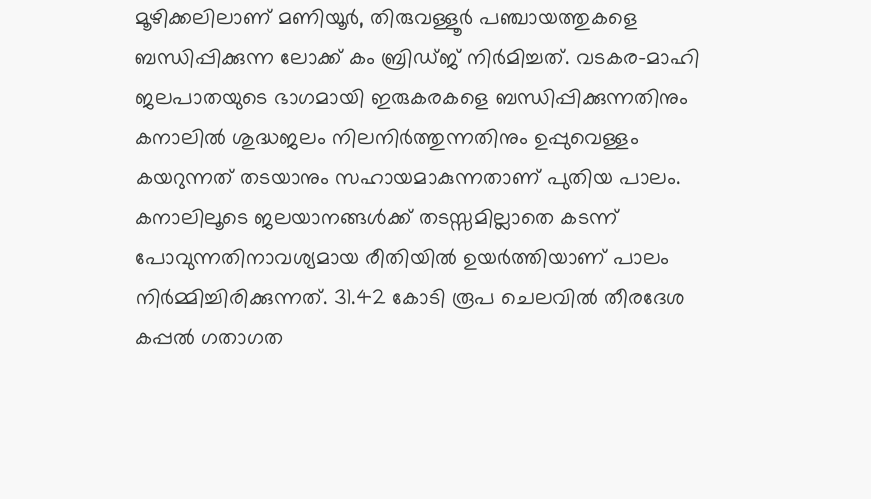മൂഴിക്കലിലാണ് മണിയൂര്‍, തിരുവള്ളൂര്‍ പഞ്ചായത്തുകളെ ബന്ധിപ്പിക്കുന്ന ലോക്ക് കം ബ്രിഡ്ജ് നിര്‍മിച്ചത്. വടകര-മാഹി ജലപാതയുടെ ഭാഗമായി ഇരുകരകളെ ബന്ധിപ്പിക്കുന്നതിനും കനാലില്‍ ശുദ്ധജലം നിലനിര്‍ത്തുന്നതിനും ഉപ്പുവെള്ളം കയറുന്നത് തടയാനും സഹായമാകുന്നതാണ് പുതിയ പാലം. കനാലിലൂടെ ജലയാനങ്ങൾക്ക് തടസ്സമില്ലാതെ കടന്ന് പോവുന്നതിനാവശ്യമായ രീതിയിൽ ഉയർത്തിയാണ് പാലം നിർമ്മിച്ചിരിക്കുന്നത്. 31.42 കോടി രൂപ ചെലവില്‍ തീരദേശ കപ്പല്‍ ഗതാഗത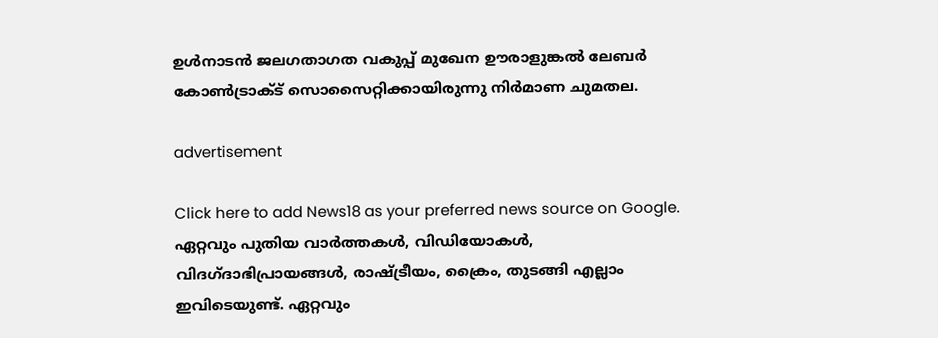ഉള്‍നാടന്‍ ജലഗതാഗത വകുപ്പ് മുഖേന ഊരാളുങ്കല്‍ ലേബര്‍ കോണ്‍ട്രാക്ട് സൊസൈറ്റിക്കായിരുന്നു നിര്‍മാണ ചുമതല.

advertisement

Click here to add News18 as your preferred news source on Google.
ഏറ്റവും പുതിയ വാർത്തകൾ, വിഡിയോകൾ, വിദഗ്ദാഭിപ്രായങ്ങൾ, രാഷ്ട്രീയം, ക്രൈം, തുടങ്ങി എല്ലാം ഇവിടെയുണ്ട്. ഏറ്റവും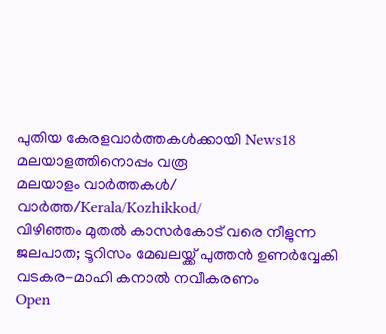പുതിയ കേരളവാർത്തകൾക്കായി News18 മലയാളത്തിനൊപ്പം വരൂ
മലയാളം വാർത്തകൾ/ വാർത്ത/Kerala/Kozhikkod/
വിഴിഞ്ഞം മുതൽ കാസർകോട് വരെ നീളുന്ന ജലപാത; ടൂറിസം മേഖലയ്ക്ക് പുത്തൻ ഉണർവ്വേകി വടകര-മാഹി കനാൽ നവീകരണം
Open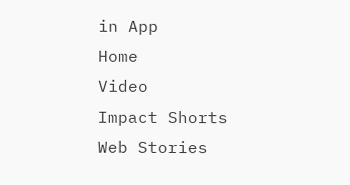in App
Home
Video
Impact Shorts
Web Stories